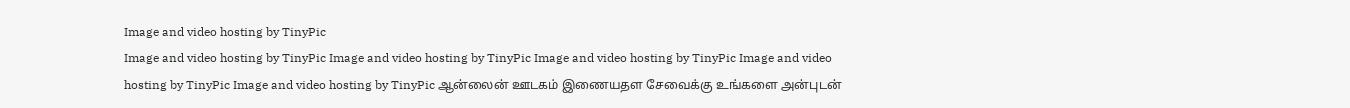Image and video hosting by TinyPic
Image and video hosting by TinyPic Image and video hosting by TinyPic Image and video hosting by TinyPic Image and video hosting by TinyPic Image and video hosting by TinyPic ஆன்லைன் ஊடகம் இணையதள சேவைக்கு உங்களை அன்புடன்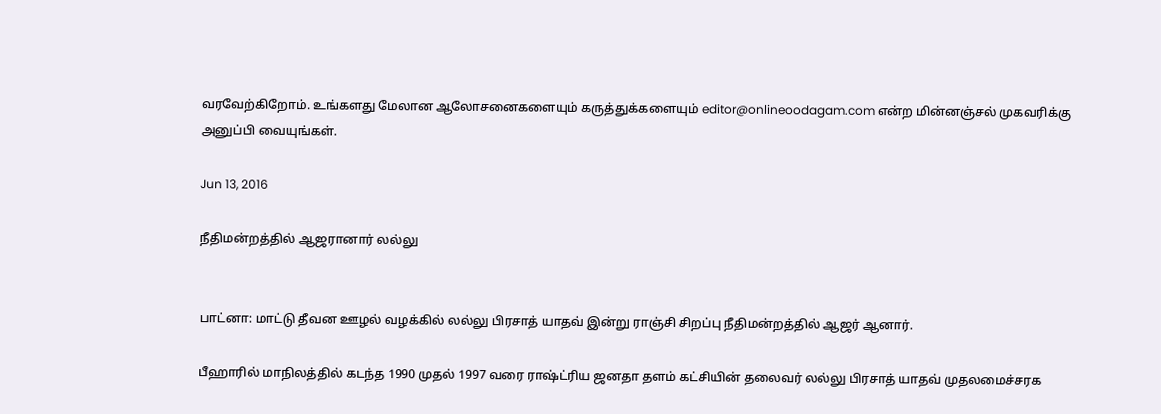வரவேற்கிறோம். உங்களது மேலான ஆலோசனைகளையும் கருத்துக்களையும் editor@onlineoodagam.com என்ற மின்னஞ்சல் முகவரிக்கு அனுப்பி வையுங்கள்.

Jun 13, 2016

நீதிமன்றத்தில் ஆஜரானார் லல்லு


பாட்னா: மாட்டு தீவன ஊழல் வழக்கில் லல்லு பிரசாத் யாதவ் இன்று ராஞ்சி சிறப்பு நீதிமன்றத்தில் ஆஜர் ஆனார்.

பீஹாரில் மாநிலத்தில் கடந்த 1990 முதல் 1997 வரை ராஷ்ட்ரிய ஜனதா தளம் கட்சியின் தலைவர் லல்லு பிரசாத் யாதவ் முதலமைச்சரக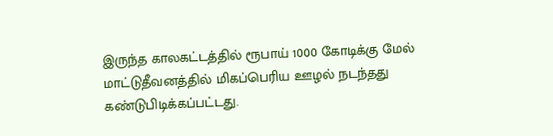இருந்த காலகட்டத்தில் ரூபாய் 1000 கோடிக்கு மேல் மாட்டுதீவனத்தில் மிகப்பெரிய ஊழல் நடந்தது கண்டுபிடிக்கப்பட்டது.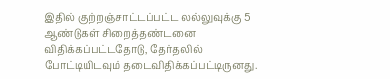இதில் குற்றஞ்சாட்டப்பட்ட லல்லுவுக்கு 5 ஆண்டுகள் சிறைத்தண்டனை விதிக்கப்பட்டதோடு, தேர்தலில் போட்டியிடவும் தடைவிதிக்கப்பட்டிருனது.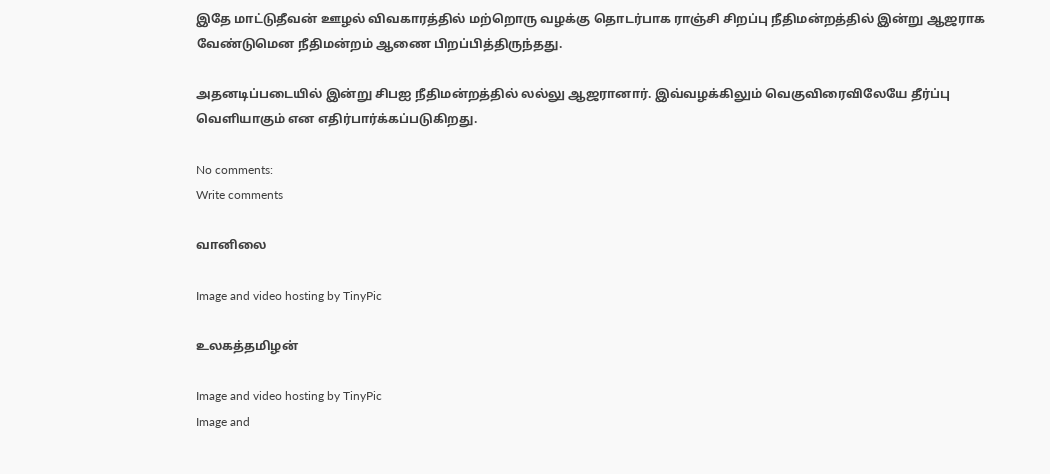இதே மாட்டுதீவன் ஊழல் விவகாரத்தில் மற்றொரு வழக்கு தொடர்பாக ராஞ்சி சிறப்பு நீதிமன்றத்தில் இன்று ஆஜராக வேண்டுமென நீதிமன்றம் ஆணை பிறப்பித்திருந்தது.

அதனடிப்படையில் இன்று சிபஐ நீதிமன்றத்தில் லல்லு ஆஜரானார். இவ்வழக்கிலும் வெகுவிரைவிலேயே தீர்ப்பு வெளியாகும் என எதிர்பார்க்கப்படுகிறது.

No comments:
Write comments

வானிலை

Image and video hosting by TinyPic

உலகத்தமிழன்

Image and video hosting by TinyPic
Image and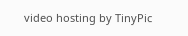video hosting by TinyPic